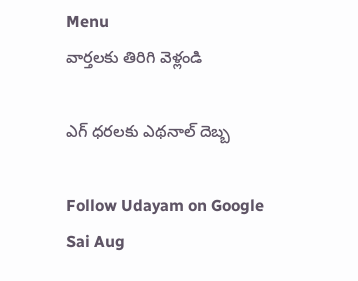Menu
వార్తలకు తిరిగి వెళ్లండి

ఎగ్ ధరలకు ఎథనాల్ దెబ్బ

Follow Udayam on Google
Sai Aug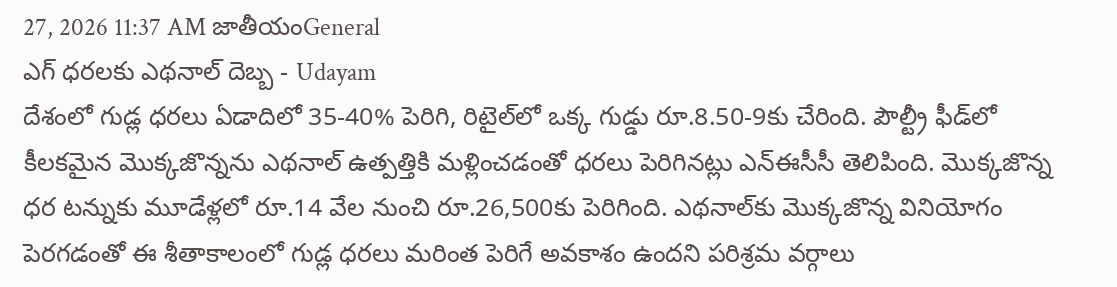27, 2026 11:37 AM జాతీయంGeneral
ఎగ్ ధరలకు ఎథనాల్ దెబ్బ - Udayam
దేశంలో గుడ్ల ధరలు ఏడాదిలో 35-40% పెరిగి, రిటైల్‌లో ఒక్క గుడ్డు రూ.8.50-9కు చేరింది. పౌల్ట్రీ ఫీడ్‌లో కీలకమైన మొక్కజొన్నను ఎథనాల్ ఉత్పత్తికి మళ్లించడంతో ధరలు పెరిగినట్లు ఎన్‌ఈసీసీ తెలిపింది. మొక్కజొన్న ధర టన్నుకు మూడేళ్లలో రూ.14 వేల నుంచి రూ.26,500కు పెరిగింది. ఎథనాల్‌కు మొక్కజొన్న వినియోగం పెరగడంతో ఈ శీతాకాలంలో గుడ్ల ధరలు మరింత పెరిగే అవకాశం ఉందని పరిశ్రమ వర్గాలు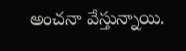అంచనా వేస్తున్నాయి.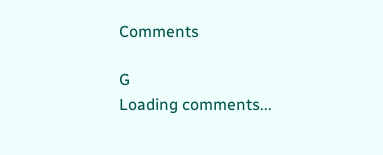Comments

G
Loading comments...